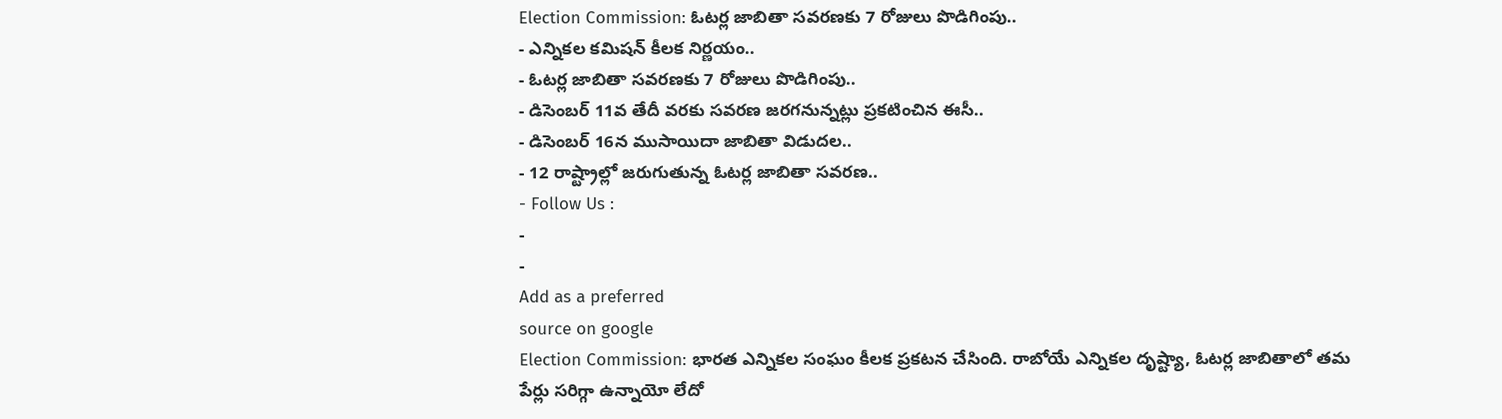Election Commission: ఓటర్ల జాబితా సవరణకు 7 రోజులు పొడిగింపు..
- ఎన్నికల కమిషన్ కీలక నిర్ణయం..
- ఓటర్ల జాబితా సవరణకు 7 రోజులు పొడిగింపు..
- డిసెంబర్ 11వ తేదీ వరకు సవరణ జరగనున్నట్లు ప్రకటించిన ఈసీ..
- డిసెంబర్ 16న ముసాయిదా జాబితా విడుదల..
- 12 రాష్ట్రాల్లో జరుగుతున్న ఓటర్ల జాబితా సవరణ..
- Follow Us :
-
-
Add as a preferred
source on google
Election Commission: భారత ఎన్నికల సంఘం కీలక ప్రకటన చేసింది. రాబోయే ఎన్నికల దృష్ట్యా, ఓటర్ల జాబితాలో తమ పేర్లు సరిగ్గా ఉన్నాయో లేదో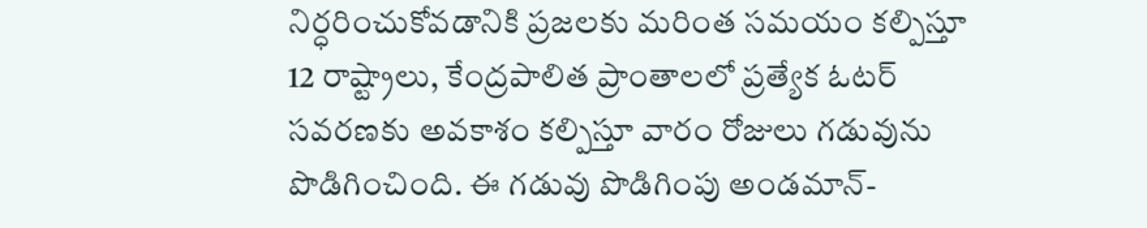నిర్ధరించుకోవడానికి ప్రజలకు మరింత సమయం కల్పిస్తూ 12 రాష్ట్రాలు, కేంద్రపాలిత ప్రాంతాలలో ప్రత్యేక ఓటర్ సవరణకు అవకాశం కల్పిస్తూ వారం రోజులు గడువును పొడిగించింది. ఈ గడువు పొడిగింపు అండమాన్-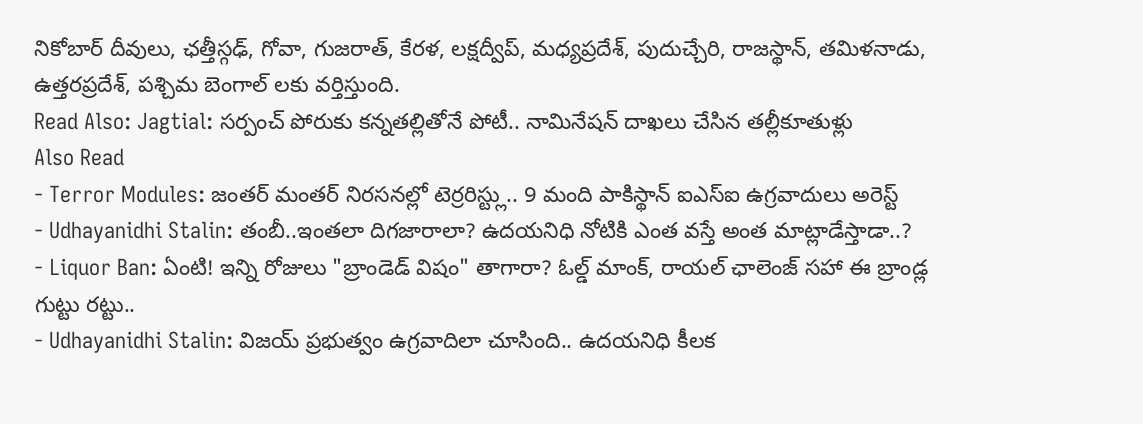నికోబార్ దీవులు, ఛత్తీస్గఢ్, గోవా, గుజరాత్, కేరళ, లక్షద్వీప్, మధ్యప్రదేశ్, పుదుచ్చేరి, రాజస్థాన్, తమిళనాడు, ఉత్తరప్రదేశ్, పశ్చిమ బెంగాల్ లకు వర్తిస్తుంది.
Read Also: Jagtial: సర్పంచ్ పోరుకు కన్నతల్లితోనే పోటీ.. నామినేషన్ దాఖలు చేసిన తల్లీకూతుళ్లు
Also Read
- Terror Modules: జంతర్ మంతర్ నిరసనల్లో టెర్రరిస్ట్లు.. 9 మంది పాకిస్థాన్ ఐఎస్ఐ ఉగ్రవాదులు అరెస్ట్
- Udhayanidhi Stalin: తంబీ..ఇంతలా దిగజారాలా? ఉదయనిధి నోటికి ఎంత వస్తే అంత మాట్లాడేస్తాడా..?
- Liquor Ban: ఏంటి! ఇన్ని రోజులు "బ్రాండెడ్ విషం" తాగారా? ఓల్డ్ మాంక్, రాయల్ ఛాలెంజ్ సహా ఈ బ్రాండ్ల గుట్టు రట్టు..
- Udhayanidhi Stalin: విజయ్ ప్రభుత్వం ఉగ్రవాదిలా చూసింది.. ఉదయనిధి కీలక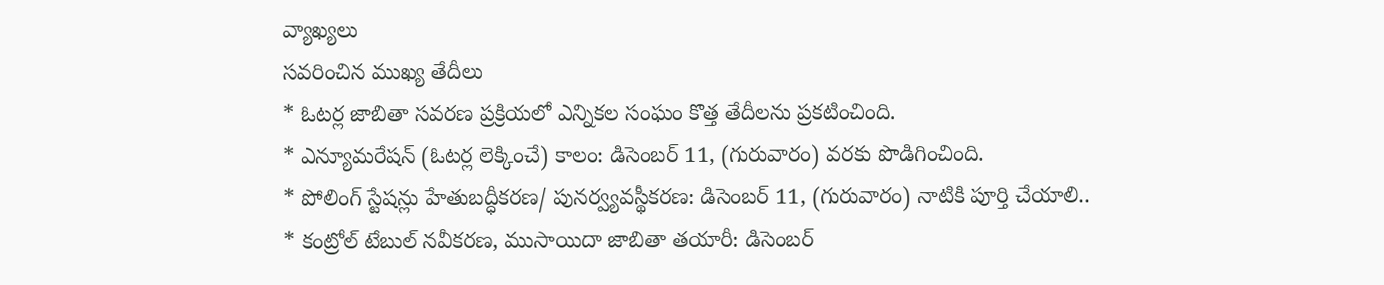వ్యాఖ్యలు
సవరించిన ముఖ్య తేదీలు
* ఓటర్ల జాబితా సవరణ ప్రక్రియలో ఎన్నికల సంఘం కొత్త తేదీలను ప్రకటించింది.
* ఎన్యూమరేషన్ (ఓటర్ల లెక్కించే) కాలం: డిసెంబర్ 11, (గురువారం) వరకు పొడిగించింది.
* పోలింగ్ స్టేషన్లు హేతుబద్ధీకరణ/ పునర్వ్యవస్థీకరణ: డిసెంబర్ 11, (గురువారం) నాటికి పూర్తి చేయాలి..
* కంట్రోల్ టేబుల్ నవీకరణ, ముసాయిదా జాబితా తయారీ: డిసెంబర్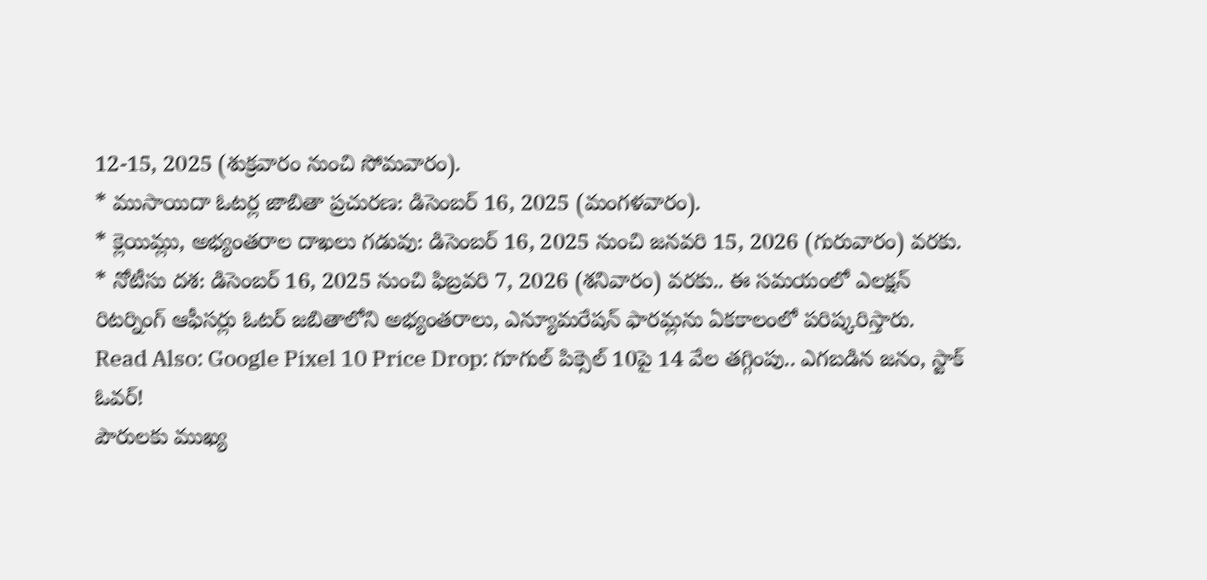12-15, 2025 (శుక్రవారం నుంచి సోమవారం).
* ముసాయిదా ఓటర్ల జాబితా ప్రచురణ: డిసెంబర్ 16, 2025 (మంగళవారం).
* క్లెయిమ్లు, అభ్యంతరాల దాఖలు గడువు: డిసెంబర్ 16, 2025 నుంచి జనవరి 15, 2026 (గురువారం) వరకు.
* నోటీసు దశ: డిసెంబర్ 16, 2025 నుంచి ఫిబ్రవరి 7, 2026 (శనివారం) వరకు.. ఈ సమయంలో ఎలక్షన్ రిటర్నింగ్ ఆఫీసర్లు ఓటర్ జబితాలోని అభ్యంతరాలు, ఎన్యూమరేషన్ ఫారమ్లను ఏకకాలంలో పరిష్కరిస్తారు.
Read Also: Google Pixel 10 Price Drop: గూగుల్ పిక్సెల్ 10పై 14 వేల తగ్గింపు.. ఎగబడిన జనం, స్టాక్ ఓవర్!
పౌరులకు ముఖ్య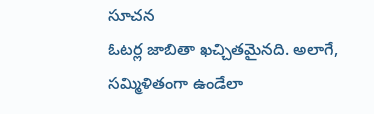సూచన
ఓటర్ల జాబితా ఖచ్చితమైనది. అలాగే, సమ్మిళితంగా ఉండేలా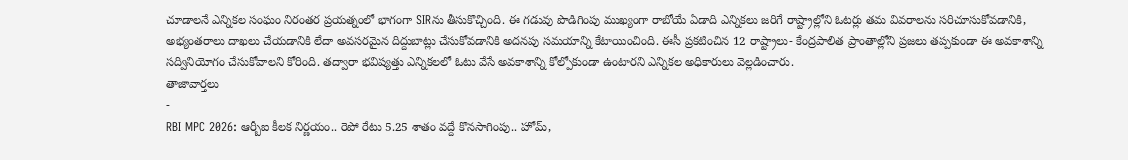చూడాలనే ఎన్నికల సంఘం నిరంతర ప్రయత్నంలో భాగంగా SIRను తీసుకొచ్చింది. ఈ గడువు పొడిగింపు ముఖ్యంగా రాబోయే ఏడాది ఎన్నికలు జరిగే రాష్ట్రాల్లోని ఓటర్లు తమ వివరాలను సరిచూసుకోవడానికి, అభ్యంతరాలు దాఖలు చేయడానికి లేదా అవసరమైన దిద్దుబాట్లు చేసుకోవడానికి అదనపు సమయాన్ని కేటాయించింది. ఈసీ ప్రకటించిన 12 రాష్ట్రాలు- కేంద్రపాలిత ప్రాంతాల్లోని ప్రజలు తప్పకుండా ఈ అవకాశాన్ని సద్వినియోగం చేసుకోవాలని కోరింది. తద్వారా భవిష్యత్తు ఎన్నికలలో ఓటు వేసే అవకాశాన్ని కోల్పోకుండా ఉంటారని ఎన్నికల అధికారులు వెల్లడించారు.
తాజావార్తలు
-
RBI MPC 2026: ఆర్బీఐ కీలక నిర్ణయం.. రెపో రేటు 5.25 శాతం వద్దే కొనసాగింపు.. హోమ్,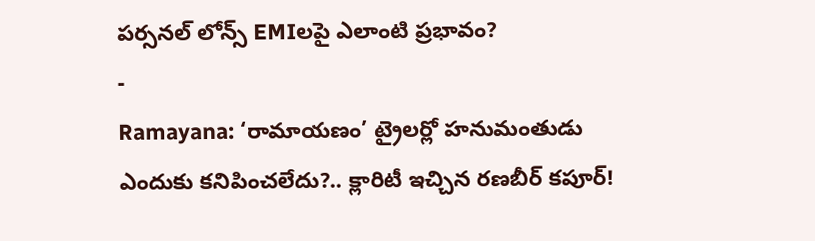పర్సనల్ లోన్స్ EMIలపై ఎలాంటి ప్రభావం?
-
Ramayana: ‘రామాయణం’ ట్రైలర్లో హనుమంతుడు ఎందుకు కనిపించలేదు?.. క్లారిటీ ఇచ్చిన రణబీర్ కపూర్!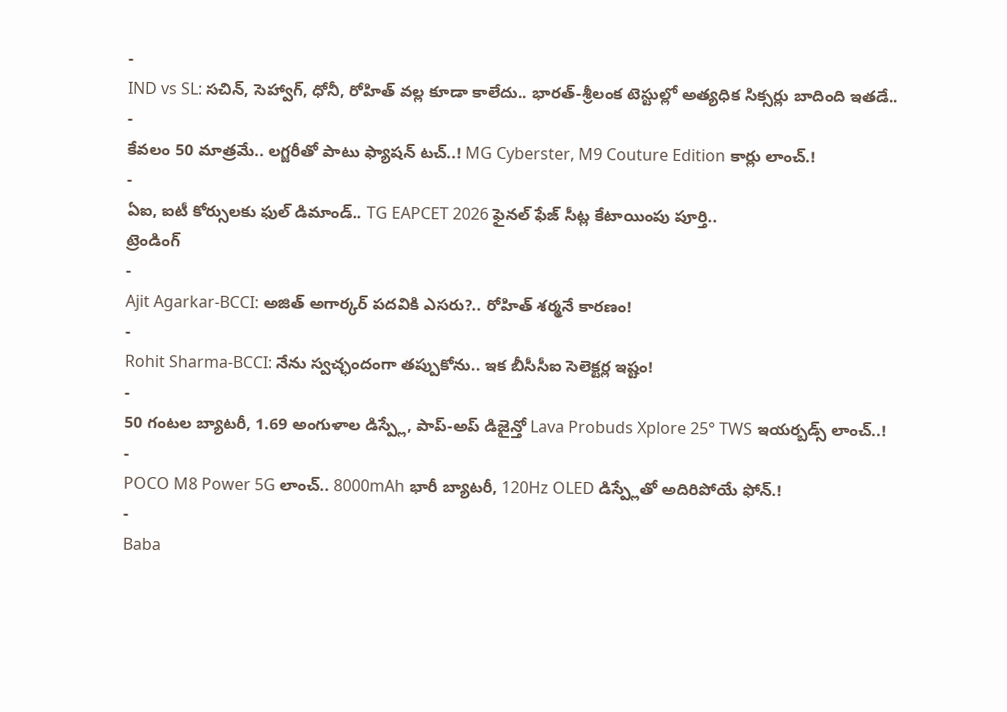-
IND vs SL: సచిన్, సెహ్వాగ్, ధోనీ, రోహిత్ వల్ల కూడా కాలేదు.. భారత్-శ్రీలంక టెస్టుల్లో అత్యధిక సిక్సర్లు బాదింది ఇతడే..
-
కేవలం 50 మాత్రమే.. లగ్జరీతో పాటు ఫ్యాషన్ టచ్..! MG Cyberster, M9 Couture Edition కార్లు లాంచ్.!
-
ఏఐ, ఐటీ కోర్సులకు ఫుల్ డిమాండ్.. TG EAPCET 2026 ఫైనల్ ఫేజ్ సీట్ల కేటాయింపు పూర్తి..
ట్రెండింగ్
-
Ajit Agarkar-BCCI: అజిత్ అగార్కర్ పదవికి ఎసరు?.. రోహిత్ శర్మనే కారణం!
-
Rohit Sharma-BCCI: నేను స్వచ్ఛందంగా తప్పుకోను.. ఇక బీసీసీఐ సెలెక్టర్ల ఇష్టం!
-
50 గంటల బ్యాటరీ, 1.69 అంగుళాల డిస్ప్లే, పాప్-అప్ డిజైన్తో Lava Probuds Xplore 25° TWS ఇయర్బడ్స్ లాంచ్..!
-
POCO M8 Power 5G లాంచ్.. 8000mAh భారీ బ్యాటరీ, 120Hz OLED డిస్ప్లేతో అదిరిపోయే ఫోన్.!
-
Baba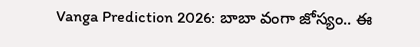Vanga Prediction 2026: బాబా వంగా జోస్యం.. ఈ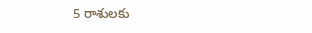5 రాశులకు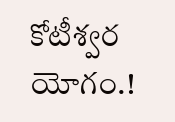కోటీశ్వర యోగం.!